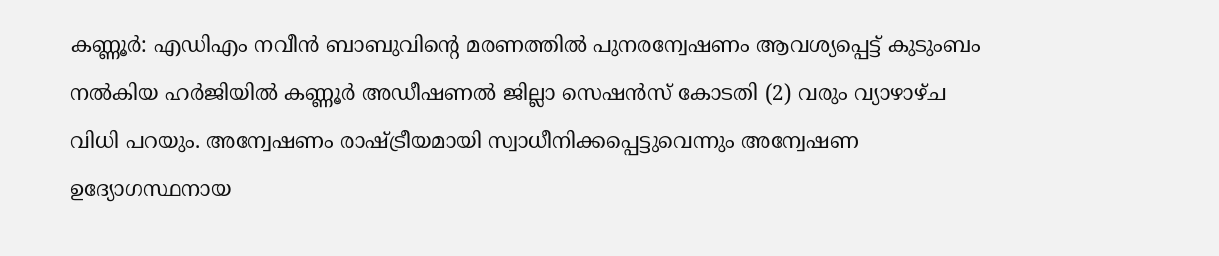കണ്ണൂർ: എഡിഎം നവീൻ ബാബുവിന്റെ മരണത്തിൽ പുനരന്വേഷണം ആവശ്യപ്പെട്ട് കുടുംബം നൽകിയ ഹർജിയിൽ കണ്ണൂർ അഡീഷണൽ ജില്ലാ സെഷൻസ് കോടതി (2) വരും വ്യാഴാഴ്ച വിധി പറയും. അന്വേഷണം രാഷ്ട്രീയമായി സ്വാധീനിക്കപ്പെട്ടുവെന്നും അന്വേഷണ ഉദ്യോഗസ്ഥനായ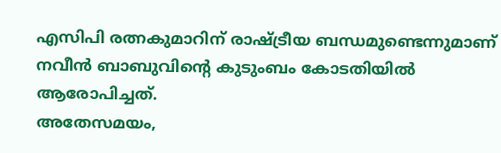എസിപി രത്നകുമാറിന് രാഷ്ട്രീയ ബന്ധമുണ്ടെന്നുമാണ് നവീൻ ബാബുവിന്റെ കുടുംബം കോടതിയിൽ ആരോപിച്ചത്.
അതേസമയം,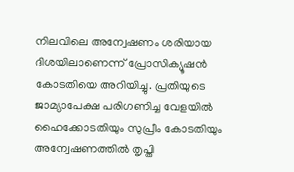നിലവിലെ അന്വേഷണം ശരിയായ ദിശയിലാണെന്ന് പ്രോസിക്യൂഷൻ കോടതിയെ അറിയിച്ചു. പ്രതിയുടെ ജാമ്യാപേക്ഷ പരിഗണിച്ച വേളയിൽ ഹൈക്കോടതിയും സുപ്രീം കോടതിയും അന്വേഷണത്തിൽ തൃപ്തി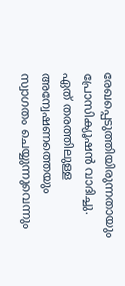രേഖപ്പെടുത്തിയിരുന്നതായും പ്രോസിക്യൂഷൻ വാദിച്ചു. ഏത് തരത്തിലുള്ള അന്വേഷണത്തെയും സ്വാഗതം ചെയ്യുന്നുവെന്നും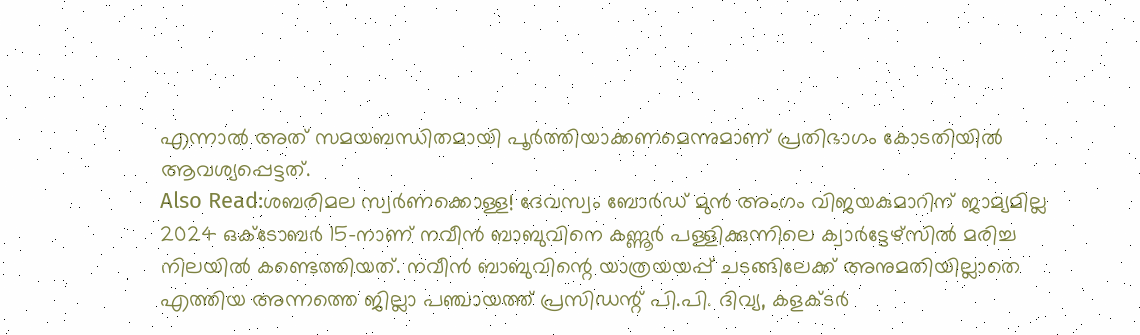എന്നാൽ അത് സമയബന്ധിതമായി പൂർത്തിയാക്കണമെന്നുമാണ് പ്രതിഭാഗം കോടതിയിൽ ആവശ്യപ്പെട്ടത്.
Also Read:ശബരിമല സ്വർണക്കൊള്ള! ദേവസ്വം ബോർഡ് മുൻ അംഗം വിജയകുമാറിന് ജാമ്യമില്ല
2024 ഒക്ടോബർ 15-നാണ് നവീൻ ബാബുവിനെ കണ്ണൂർ പള്ളിക്കുന്നിലെ ക്വാർട്ടേഴ്സിൽ മരിച്ച നിലയിൽ കണ്ടെത്തിയത്. നവീൻ ബാബുവിന്റെ യാത്രയയപ്പ് ചടങ്ങിലേക്ക് അനുമതിയില്ലാതെ എത്തിയ അന്നത്തെ ജില്ലാ പഞ്ചായത്ത് പ്രസിഡന്റ് പി.പി. ദിവ്യ, കളക്ടർ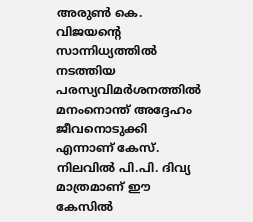അരുൺ കെ. വിജയന്റെ സാന്നിധ്യത്തിൽ നടത്തിയ പരസ്യവിമർശനത്തിൽ മനംനൊന്ത് അദ്ദേഹം ജീവനൊടുക്കി എന്നാണ് കേസ്. നിലവിൽ പി.പി. ദിവ്യ മാത്രമാണ് ഈ കേസിൽ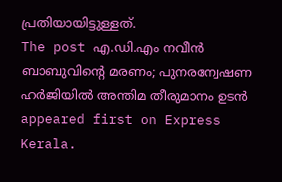പ്രതിയായിട്ടുള്ളത്.
The post എ.ഡി.എം നവീൻ ബാബുവിൻ്റെ മരണം; പുനരന്വേഷണ ഹർജിയിൽ അന്തിമ തീരുമാനം ഉടൻ appeared first on Express Kerala.